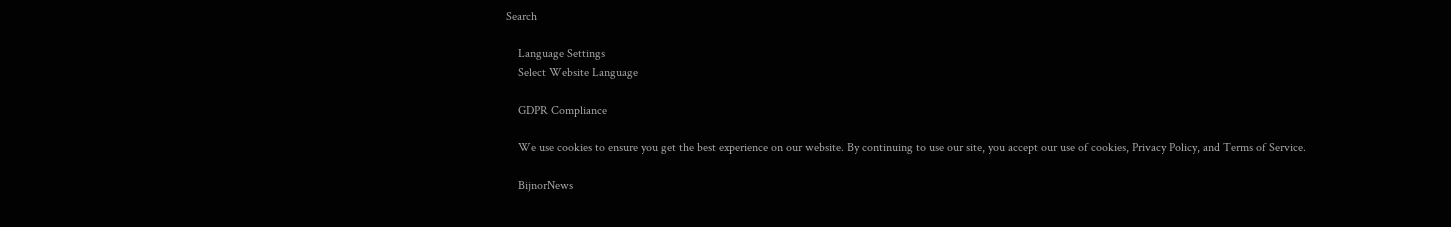Search

    Language Settings
    Select Website Language

    GDPR Compliance

    We use cookies to ensure you get the best experience on our website. By continuing to use our site, you accept our use of cookies, Privacy Policy, and Terms of Service.

    BijnorNews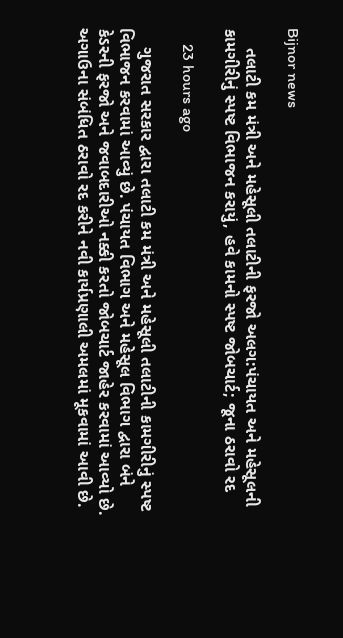Bijnor news

    તલાટી કમ મંત્રી અને મહેસૂલી તલાટીની ફરજો અલગ:પંચાયત અને મહેસૂલની કામગીરીનું સ્પષ્ટ વિભાજન કરાયું, હવે કામનો સ્પષ્ટ જોબચાર્ટ; જૂના ઠરાવો રદ

    23 hours ago

    ગુજરાત સરકાર દ્વારા તલાટી કમ મંત્રી અને મહેસૂલી તલાટીની કામગીરીનું સ્પષ્ટ વિભાજન કરવામાં આવ્યું છે. પંચાયત વિભાગ અને મહેસૂલ વિભાગ દ્વારા બંને કેડરની ફરજો અને જવાબદારીઓ નક્કી કરતો જોબચાર્ટ જાહેર કરવામાં આવ્યો છે. અગાઉના સંબંધિત ઠરાવો રદ કરીને નવી કાર્યપ્રણાલી અમલમાં મૂકવામાં આવી છે.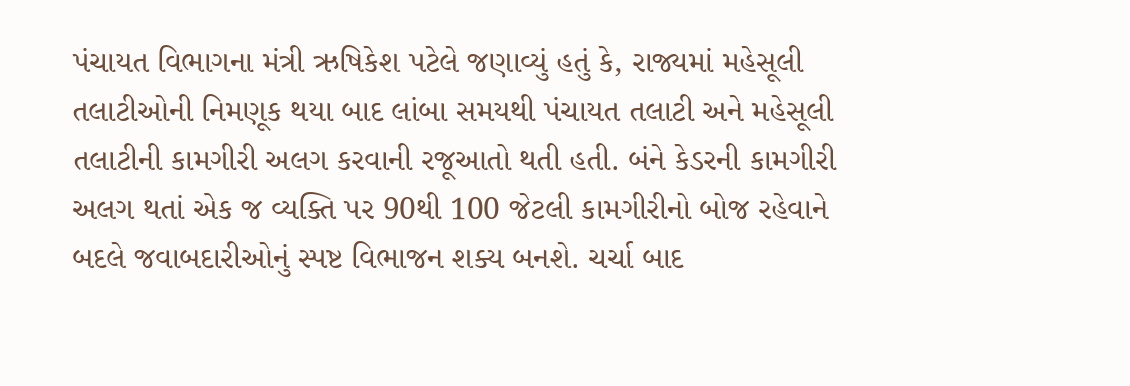પંચાયત વિભાગના મંત્રી ઋષિકેશ પટેલે જણાવ્યું હતું કે, રાજ્યમાં મહેસૂલી તલાટીઓની નિમણૂક થયા બાદ લાંબા સમયથી પંચાયત તલાટી અને મહેસૂલી તલાટીની કામગીરી અલગ કરવાની રજૂઆતો થતી હતી. બંને કેડરની કામગીરી અલગ થતાં એક જ વ્યક્તિ પર 90થી 100 જેટલી કામગીરીનો બોજ રહેવાને બદલે જવાબદારીઓનું સ્પષ્ટ વિભાજન શક્ય બનશે. ચર્ચા બાદ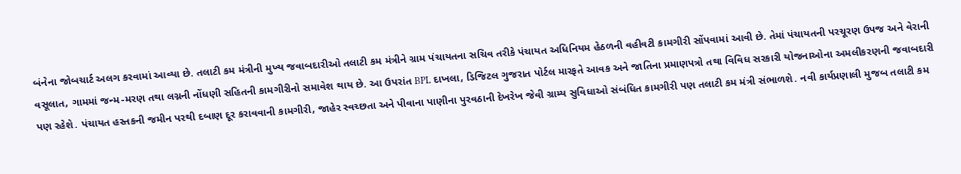બંનેના જોબચાર્ટ અલગ કરવામાં આવ્યા છે. તલાટી કમ મંત્રીની મુખ્ય જવાબદારીઓ તલાટી કમ મંત્રીને ગ્રામ પંચાયતના સચિવ તરીકે પંચાયત અધિનિયમ હેઠળની વહીવટી કામગીરી સોંપવામાં આવી છે. તેમાં પંચાયતની પરચૂરણ ઉપજ અને વેરાની વસૂલાત, ગામમાં જન્મ-મરણ તથા લગ્નની નોંધણી સહિતની કામગીરીનો સમાવેશ થાય છે. આ ઉપરાંત BPL દાખલા, ડિજિટલ ગુજરાત પોર્ટલ મારફતે આવક અને જાતિના પ્રમાણપત્રો તથા વિવિધ સરકારી યોજનાઓના અમલીકરણની જવાબદારી પણ રહેશે. પંચાયત હસ્તકની જમીન પરથી દબાણ દૂર કરાવવાની કામગીરી, જાહેર સ્વચ્છતા અને પીવાના પાણીના પુરવઠાની દેખરેખ જેવી ગ્રામ્ય સુવિધાઓ સંબંધિત કામગીરી પણ તલાટી કમ મંત્રી સંભાળશે. નવી કાર્યપ્રણાલી મુજબ તલાટી કમ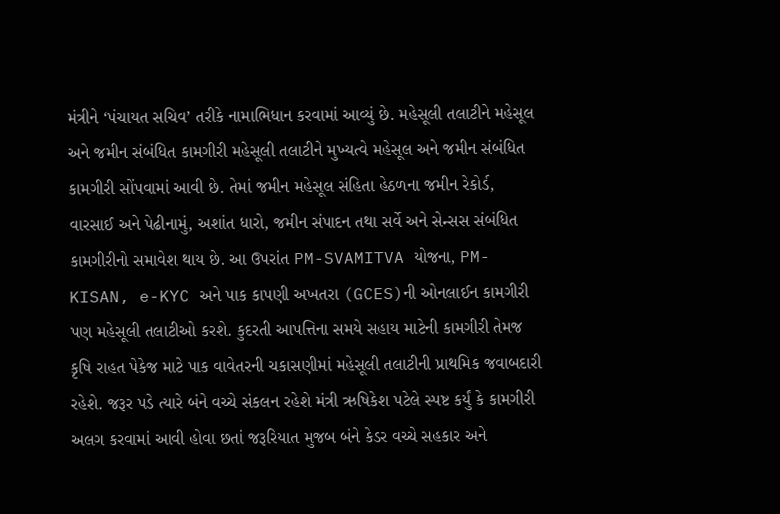મંત્રીને ‘પંચાયત સચિવ’ તરીકે નામાભિધાન કરવામાં આવ્યું છે. મહેસૂલી તલાટીને મહેસૂલ અને જમીન સંબંધિત કામગીરી મહેસૂલી તલાટીને મુખ્યત્વે મહેસૂલ અને જમીન સંબંધિત કામગીરી સોંપવામાં આવી છે. તેમાં જમીન મહેસૂલ સંહિતા હેઠળના જમીન રેકોર્ડ, વારસાઈ અને પેઢીનામું, અશાંત ધારો, જમીન સંપાદન તથા સર્વે અને સેન્સસ સંબંધિત કામગીરીનો સમાવેશ થાય છે. આ ઉપરાંત PM-SVAMITVA યોજના, PM-KISAN, e-KYC અને પાક કાપણી અખતરા (GCES)ની ઓનલાઈન કામગીરી પણ મહેસૂલી તલાટીઓ કરશે. કુદરતી આપત્તિના સમયે સહાય માટેની કામગીરી તેમજ કૃષિ રાહત પેકેજ માટે પાક વાવેતરની ચકાસણીમાં મહેસૂલી તલાટીની પ્રાથમિક જવાબદારી રહેશે. જરૂર પડે ત્યારે બંને વચ્ચે સંકલન રહેશે મંત્રી ઋષિકેશ પટેલે સ્પષ્ટ કર્યું કે કામગીરી અલગ કરવામાં આવી હોવા છતાં જરૂરિયાત મુજબ બંને કેડર વચ્ચે સહકાર અને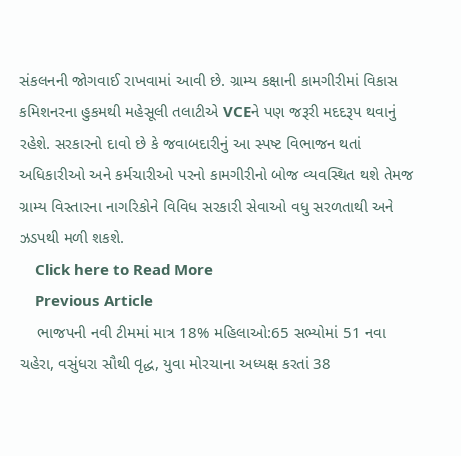સંકલનની જોગવાઈ રાખવામાં આવી છે. ગ્રામ્ય કક્ષાની કામગીરીમાં વિકાસ કમિશનરના હુકમથી મહેસૂલી તલાટીએ VCEને પણ જરૂરી મદદરૂપ થવાનું રહેશે. સરકારનો દાવો છે કે જવાબદારીનું આ સ્પષ્ટ વિભાજન થતાં અધિકારીઓ અને કર્મચારીઓ પરનો કામગીરીનો બોજ વ્યવસ્થિત થશે તેમજ ગ્રામ્ય વિસ્તારના નાગરિકોને વિવિધ સરકારી સેવાઓ વધુ સરળતાથી અને ઝડપથી મળી શકશે.
    Click here to Read More
    Previous Article
    ભાજપની નવી ટીમમાં માત્ર 18% મહિલાઓ:65 સભ્યોમાં 51 નવા ચહેરા, વસુંધરા સૌથી વૃદ્ધ, યુવા મોરચાના અધ્યક્ષ કરતાં 38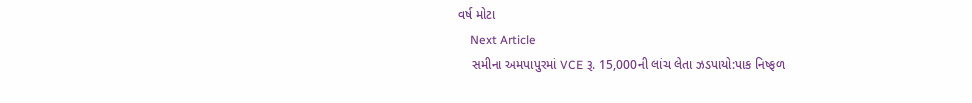વર્ષ મોટા
    Next Article
    સમીના અમપાપુરમાં VCE રૂ. 15,000ની લાંચ લેતા ઝડપાયો:પાક નિષ્ફળ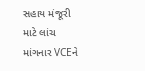સહાય મંજૂરી માટે લાંચ માંગનાર VCEને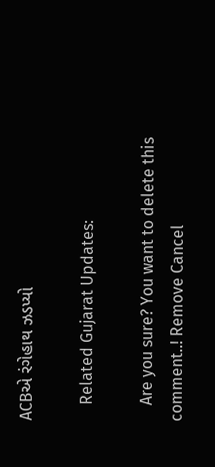ACBએ રંગેહાથ ઝડપ્યો

    Related Gujarat Updates:

    Are you sure? You want to delete this comment..! Remove Cancel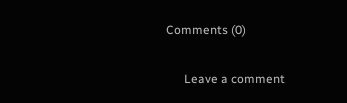Comments (0)

      Leave a comment